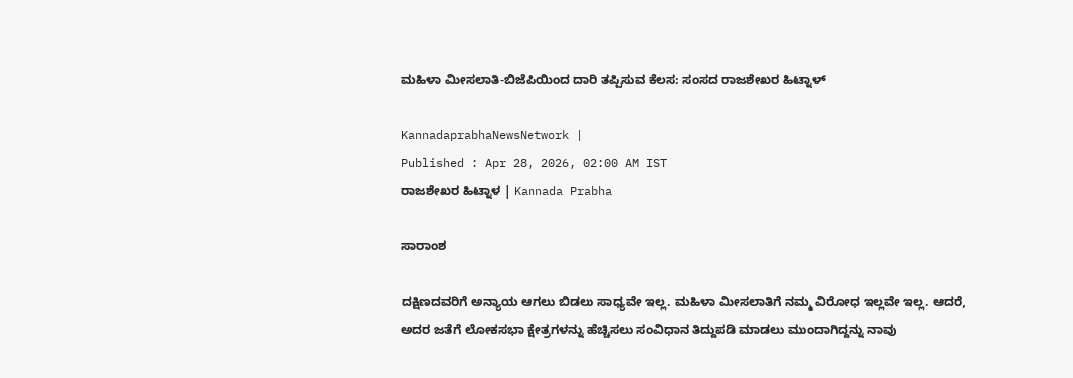ಮಹಿಳಾ ಮೀಸಲಾತಿ-ಬಿಜೆಪಿಯಿಂದ ದಾರಿ ತಪ್ಪಿಸುವ ಕೆಲಸ: ಸಂಸದ ರಾಜಶೇಖರ ಹಿಟ್ನಾಳ್‌

KannadaprabhaNewsNetwork |
Published : Apr 28, 2026, 02:00 AM IST
ರಾಜಶೇಖರ ಹಿಟ್ನಾಳ | Kannada Prabha

ಸಾರಾಂಶ

ದಕ್ಷಿಣದವರಿಗೆ ಅನ್ಯಾಯ ಆಗಲು ಬಿಡಲು ಸಾಧ್ಯವೇ ಇಲ್ಲ. ಮಹಿಳಾ ಮೀಸಲಾತಿಗೆ ನಮ್ಮ ವಿರೋಧ ಇಲ್ಲವೇ ಇಲ್ಲ. ಆದರೆ, ಅದರ ಜತೆಗೆ ಲೋಕಸಭಾ ಕ್ಷೇತ್ರಗಳನ್ನು ಹೆಚ್ಚಿಸಲು ಸಂವಿಧಾನ ತಿದ್ದುಪಡಿ ಮಾಡಲು ಮುಂದಾಗಿದ್ದನ್ನು ನಾವು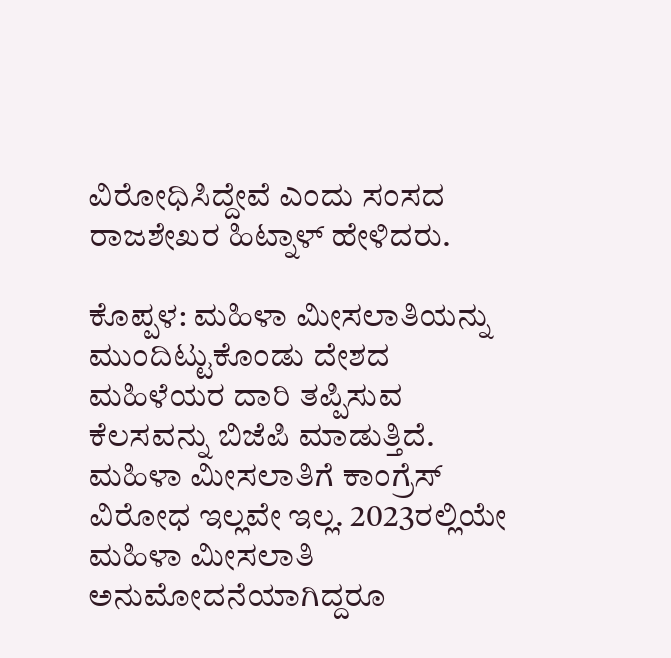ವಿರೋಧಿಸಿದ್ದೇವೆ ಎಂದು ಸಂಸದ ರಾಜಶೇಖರ ಹಿಟ್ನಾಳ್‌ ಹೇಳಿದರು.

ಕೊಪ್ಪಳ: ಮಹಿಳಾ ಮೀಸಲಾತಿಯನ್ನು ಮುಂದಿಟ್ಟುಕೊಂಡು ದೇಶದ ಮಹಿಳೆಯರ ದಾರಿ ತಪ್ಪಿಸುವ ಕೆಲಸವನ್ನು ಬಿಜೆಪಿ ಮಾಡುತ್ತಿದೆ. ಮಹಿಳಾ ಮೀಸಲಾತಿಗೆ ಕಾಂಗ್ರೆಸ್‌ ವಿರೋಧ ಇಲ್ಲವೇ ಇಲ್ಲ. 2023ರಲ್ಲಿಯೇ ಮಹಿಳಾ ಮೀಸಲಾತಿ ಅನುಮೋದನೆಯಾಗಿದ್ದರೂ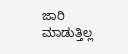ಜಾರಿ ಮಾಡುತ್ತಿಲ್ಲ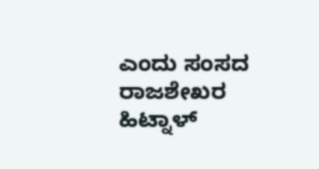ಎಂದು ಸಂಸದ ರಾಜಶೇಖರ ಹಿಟ್ನಾಳ್‌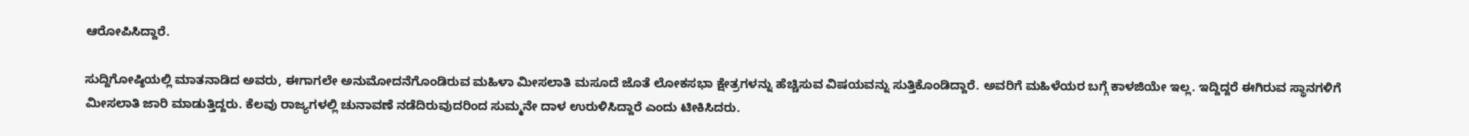ಆರೋಪಿಸಿದ್ದಾರೆ.

ಸುದ್ದಿಗೋಷ್ಠಿಯಲ್ಲಿ ಮಾತನಾಡಿದ ಅವರು, ಈಗಾಗಲೇ ಅನುಮೋದನೆಗೊಂಡಿರುವ ಮಹಿಳಾ ಮೀಸಲಾತಿ ಮಸೂದೆ ಜೊತೆ ಲೋಕಸಭಾ ಕ್ಷೇತ್ರಗಳನ್ನು ಹೆಚ್ಚಿಸುವ ವಿಷಯವನ್ನು ಸುತ್ತಿಕೊಂಡಿದ್ದಾರೆ. ಅವರಿಗೆ ಮಹಿಳೆಯರ ಬಗ್ಗೆ ಕಾಳಜಿಯೇ ಇಲ್ಲ. ಇದ್ದಿದ್ದರೆ ಈಗಿರುವ ಸ್ಥಾನಗಳಿಗೆ ಮೀಸಲಾತಿ ಜಾರಿ ಮಾಡುತ್ತಿದ್ದರು. ಕೆಲವು ರಾಜ್ಯಗಳಲ್ಲಿ ಚುನಾವಣೆ ನಡೆದಿರುವುದರಿಂದ ಸುಮ್ಮನೇ ದಾಳ ಉರುಳಿಸಿದ್ದಾರೆ ಎಂದು ಟೀಕಿಸಿದರು.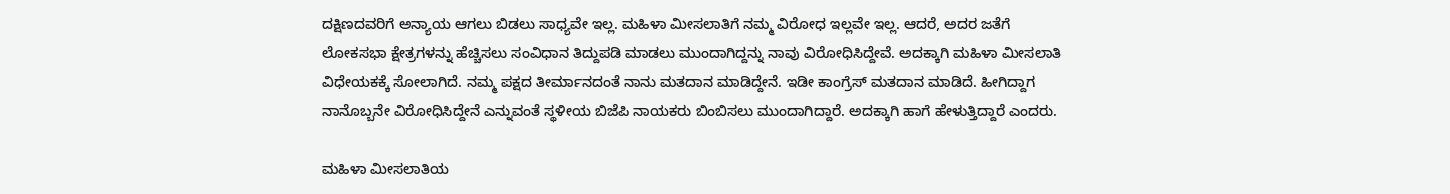ದಕ್ಷಿಣದವರಿಗೆ ಅನ್ಯಾಯ ಆಗಲು ಬಿಡಲು ಸಾಧ್ಯವೇ ಇಲ್ಲ. ಮಹಿಳಾ ಮೀಸಲಾತಿಗೆ ನಮ್ಮ ವಿರೋಧ ಇಲ್ಲವೇ ಇಲ್ಲ. ಆದರೆ, ಅದರ ಜತೆಗೆ ಲೋಕಸಭಾ ಕ್ಷೇತ್ರಗಳನ್ನು ಹೆಚ್ಚಿಸಲು ಸಂವಿಧಾನ ತಿದ್ದುಪಡಿ ಮಾಡಲು ಮುಂದಾಗಿದ್ದನ್ನು ನಾವು ವಿರೋಧಿಸಿದ್ದೇವೆ. ಅದಕ್ಕಾಗಿ ಮಹಿಳಾ ಮೀಸಲಾತಿ ವಿಧೇಯಕಕ್ಕೆ ಸೋಲಾಗಿದೆ. ನಮ್ಮ ಪಕ್ಷದ ತೀರ್ಮಾನದಂತೆ ನಾನು ಮತದಾನ ಮಾಡಿದ್ದೇನೆ. ಇಡೀ ಕಾಂಗ್ರೆಸ್ ಮತದಾನ ಮಾಡಿದೆ. ಹೀಗಿದ್ದಾಗ ನಾನೊಬ್ಬನೇ ವಿರೋಧಿಸಿದ್ದೇನೆ ಎನ್ನುವಂತೆ ಸ್ಥಳೀಯ ಬಿಜೆಪಿ ನಾಯಕರು ಬಿಂಬಿಸಲು ಮುಂದಾಗಿದ್ದಾರೆ. ಅದಕ್ಕಾಗಿ ಹಾಗೆ ಹೇಳುತ್ತಿದ್ದಾರೆ ಎಂದರು.

ಮಹಿಳಾ ಮೀಸಲಾತಿಯ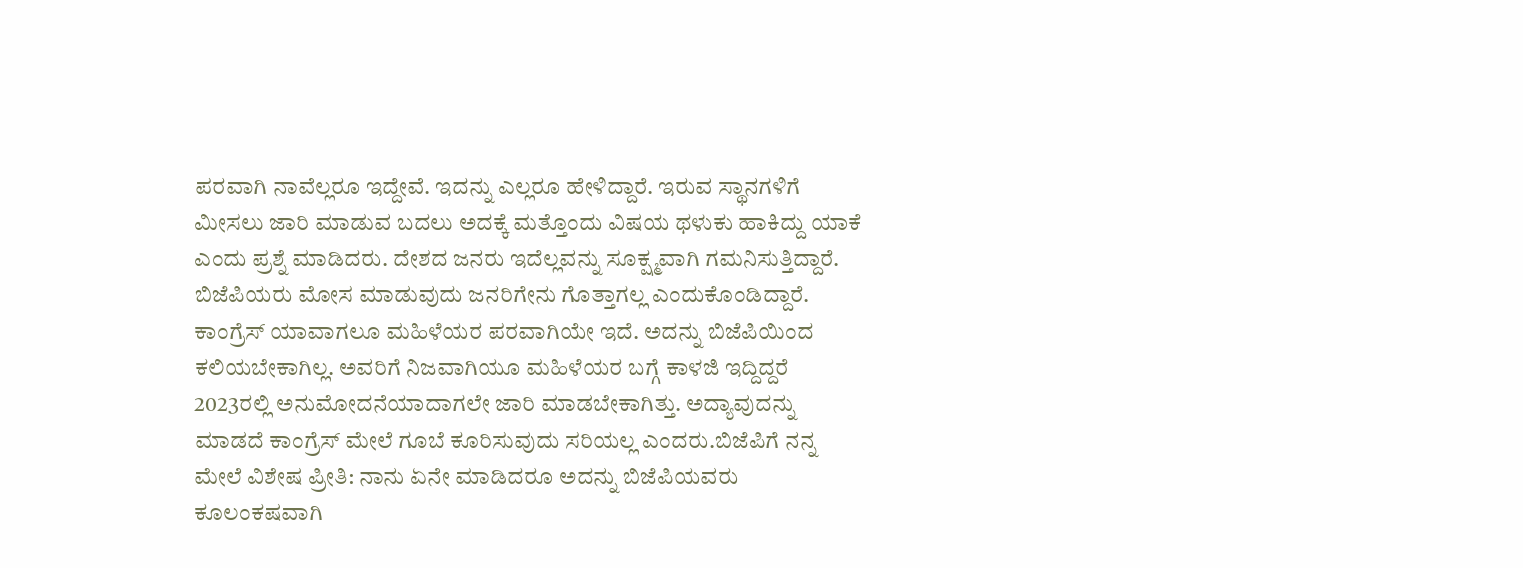ಪರವಾಗಿ ನಾವೆಲ್ಲರೂ ಇದ್ದೇವೆ. ಇದನ್ನು ಎಲ್ಲರೂ ಹೇಳಿದ್ದಾರೆ. ಇರುವ ಸ್ಥಾನಗಳಿಗೆ ಮೀಸಲು ಜಾರಿ ಮಾಡುವ ಬದಲು ಅದಕ್ಕೆ ಮತ್ತೊಂದು ವಿಷಯ ಥಳುಕು ಹಾಕಿದ್ದು ಯಾಕೆ ಎಂದು ಪ್ರಶ್ನೆ ಮಾಡಿದರು. ದೇಶದ ಜನರು ಇದೆಲ್ಲವನ್ನು ಸೂಕ್ಷ್ಮವಾಗಿ ಗಮನಿಸುತ್ತಿದ್ದಾರೆ. ಬಿಜೆಪಿಯರು ಮೋಸ ಮಾಡುವುದು ಜನರಿಗೇನು ಗೊತ್ತಾಗಲ್ಲ ಎಂದುಕೊಂಡಿದ್ದಾರೆ. ಕಾಂಗ್ರೆಸ್ ಯಾವಾಗಲೂ ಮಹಿಳೆಯರ ಪರವಾಗಿಯೇ ಇದೆ. ಅದನ್ನು ಬಿಜೆಪಿಯಿಂದ ಕಲಿಯಬೇಕಾಗಿಲ್ಲ. ಅವರಿಗೆ ನಿಜವಾಗಿಯೂ ಮಹಿಳೆಯರ ಬಗ್ಗೆ ಕಾಳಜಿ ಇದ್ದಿದ್ದರೆ 2023ರಲ್ಲಿ ಅನುಮೋದನೆಯಾದಾಗಲೇ ಜಾರಿ ಮಾಡಬೇಕಾಗಿತ್ತು. ಅದ್ಯಾವುದನ್ನು ಮಾಡದೆ ಕಾಂಗ್ರೆಸ್ ಮೇಲೆ ಗೂಬೆ ಕೂರಿಸುವುದು ಸರಿಯಲ್ಲ ಎಂದರು.ಬಿಜೆಪಿಗೆ ನನ್ನ ಮೇಲೆ ವಿಶೇಷ ಪ್ರೀತಿ: ನಾನು ಏನೇ ಮಾಡಿದರೂ ಅದನ್ನು ಬಿಜೆಪಿಯವರು ಕೂಲಂಕಷವಾಗಿ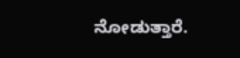ನೋಡುತ್ತಾರೆ.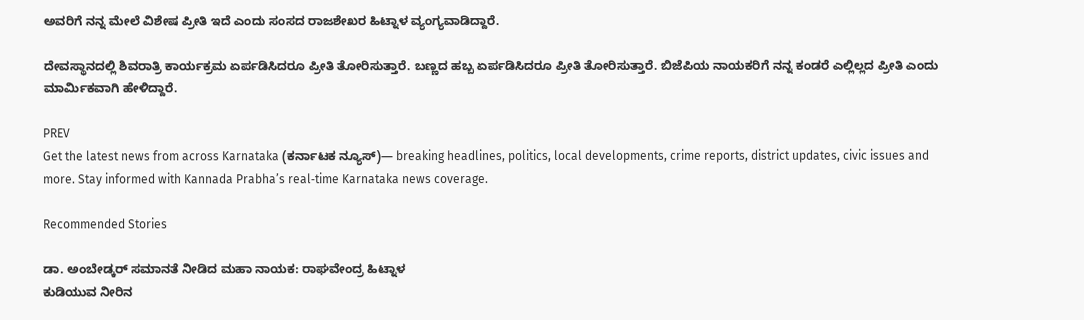ಅವರಿಗೆ ನನ್ನ ಮೇಲೆ ವಿಶೇಷ ಪ್ರೀತಿ ಇದೆ ಎಂದು ಸಂಸದ ರಾಜಶೇಖರ ಹಿಟ್ನಾಳ ವ್ಯಂಗ್ಯವಾಡಿದ್ದಾರೆ.

ದೇವಸ್ಥಾನದಲ್ಲಿ ಶಿವರಾತ್ರಿ ಕಾರ್ಯಕ್ರಮ ಏರ್ಪಡಿಸಿದರೂ ಪ್ರೀತಿ ತೋರಿಸುತ್ತಾರೆ. ಬಣ್ಣದ ಹಬ್ಬ ಏರ್ಪಡಿಸಿದರೂ ಪ್ರೀತಿ ತೋರಿಸುತ್ತಾರೆ. ಬಿಜೆಪಿಯ ನಾಯಕರಿಗೆ ನನ್ನ ಕಂಡರೆ ಎಲ್ಲಿಲ್ಲದ ಪ್ರೀತಿ ಎಂದು ಮಾರ್ಮಿಕವಾಗಿ ಹೇಳಿದ್ದಾರೆ.

PREV
Get the latest news from across Karnataka (ಕರ್ನಾಟಕ ನ್ಯೂಸ್)— breaking headlines, politics, local developments, crime reports, district updates, civic issues and more. Stay informed with Kannada Prabha’s real‑time Karnataka news coverage.

Recommended Stories

ಡಾ. ಅಂಬೇಡ್ಕರ್‌ ಸಮಾನತೆ ನೀಡಿದ ಮಹಾ ನಾಯಕ: ರಾಘವೇಂದ್ರ ಹಿಟ್ನಾಳ
ಕುಡಿಯುವ ನೀರಿನ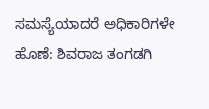ಸಮಸ್ಯೆಯಾದರೆ ಅಧಿಕಾರಿಗಳೇ ಹೊಣೆ: ಶಿವರಾಜ ತಂಗಡಗಿ